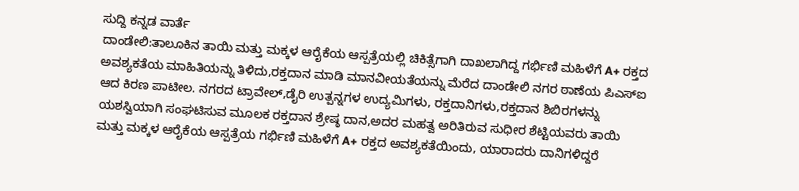ಸುದ್ದಿ ಕನ್ನಡ ವಾರ್ತೆ
ದಾಂಡೇಲಿ:ತಾಲೂಕಿನ ತಾಯಿ ಮತ್ತು ಮಕ್ಕಳ ಆರೈಕೆಯ ಆಸ್ಪತ್ರೆಯಲ್ಲಿ ಚಿಕಿತ್ಸೆಗಾಗಿ ದಾಖಲಾಗಿದ್ದ ಗರ್ಭಿಣಿ ಮಹಿಳೆಗೆ A+ ರಕ್ತದ ಅವಶ್ಯಕತೆಯ ಮಾಹಿತಿಯನ್ನು ತಿಳಿದು,ರಕ್ತದಾನ ಮಾಡಿ ಮಾನವೀಯತೆಯನ್ನು ಮೆರೆದ ದಾಂಡೇಲಿ ನಗರ ಠಾಣೆಯ ಪಿಎಸ್ಐ ಆದ ಕಿರಣ ಪಾಟೀಲ. ನಗರದ ಟ್ರಾವೇಲ್,ಡೈರಿ ಉತ್ಪನ್ನಗಳ ಉದ್ಯಮಿಗಳು, ರಕ್ತದಾನಿಗಳು,ರಕ್ತದಾನ ಶಿಬಿರಗಳನ್ನು ಯಶಸ್ವಿಯಾಗಿ ಸಂಘಟಿಸುವ ಮೂಲಕ ರಕ್ತದಾನ ಶ್ರೇಷ್ಠ ದಾನ,ಅದರ ಮಹತ್ವ ಅರಿತಿರುವ ಸುಧೀರ ಶೆಟ್ಟಿಯವರು ತಾಯಿ ಮತ್ತು ಮಕ್ಕಳ ಆರೈಕೆಯ ಆಸ್ಪತ್ರೆಯ ಗರ್ಭಿಣಿ ಮಹಿಳೆಗೆ A+ ರಕ್ತದ ಅವಶ್ಯಕತೆಯಿಂದು, ಯಾರಾದರು ದಾನಿಗಳಿದ್ದರೆ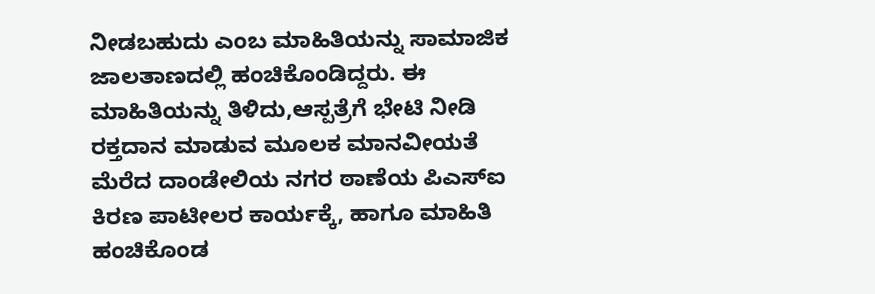ನೀಡಬಹುದು ಎಂಬ ಮಾಹಿತಿಯನ್ನು ಸಾಮಾಜಿಕ ಜಾಲತಾಣದಲ್ಲಿ ಹಂಚಿಕೊಂಡಿದ್ದರು. ಈ ಮಾಹಿತಿಯನ್ನು ತಿಳಿದು,ಆಸ್ಪತ್ರೆಗೆ ಭೇಟಿ ನೀಡಿ ರಕ್ತದಾನ ಮಾಡುವ ಮೂಲಕ ಮಾನವೀಯತೆ ಮೆರೆದ ದಾಂಡೇಲಿಯ ನಗರ ಠಾಣೆಯ ಪಿಎಸ್ಐ ಕಿರಣ ಪಾಟೀಲರ ಕಾರ್ಯಕ್ಕೆ, ಹಾಗೂ ಮಾಹಿತಿ ಹಂಚಿಕೊಂಡ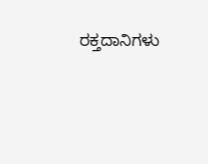ರಕ್ತದಾನಿಗಳು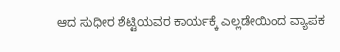ಆದ ಸುಧೀರ ಶೆಟ್ಟಿಯವರ ಕಾರ್ಯಕ್ಕೆ ಎಲ್ಲಡೇಯಿಂದ ವ್ಯಾಪಕ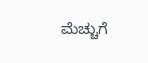ಮೆಚ್ಚುಗೆ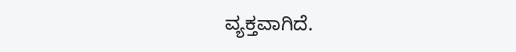ವ್ಯಕ್ತವಾಗಿದೆ.